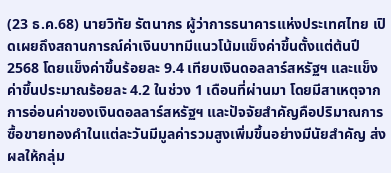(23 ธ.ค.68) นายวิทัย รัตนากร ผู้ว่าการธนาคารแห่งประเทศไทย เปิดเผยถึงสถานการณ์ค่าเงินบาทมีแนวโน้มแข็งค่าขึ้นตั้งแต่ต้นปี 2568 โดยแข็งค่าขึ้นร้อยละ 9.4 เทียบเงินดอลลาร์สหรัฐฯ และแข็งค่าขึ้นประมาณร้อยละ 4.2 ในช่วง 1 เดือนที่ผ่านมา โดยมีสาเหตุจากการอ่อนค่าของเงินดอลลาร์สหรัฐฯ และปัจจัยสำคัญคือปริมาณการซื้อขายทองคำในแต่ละวันมีมูลค่ารวมสูงเพิ่มขึ้นอย่างมีนัยสำคัญ ส่งผลให้กลุ่ม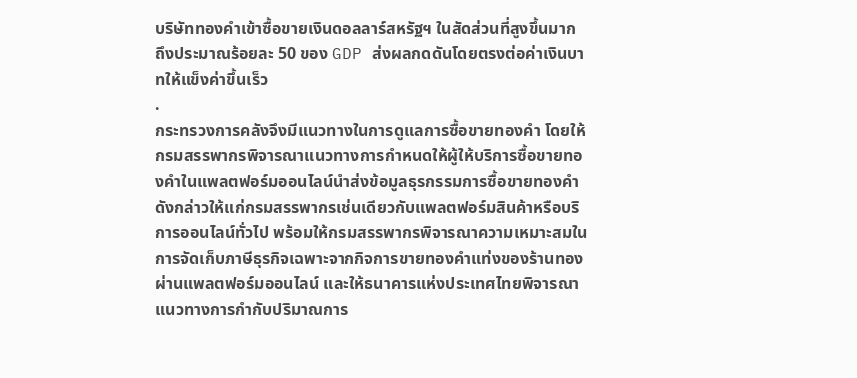บริษัททองคำเข้าซื้อขายเงินดอลลาร์สหรัฐฯ ในสัดส่วนที่สูงขึ้นมาก ถึงประมาณร้อยละ 50 ของ GDP ส่งผลกดดันโดยตรงต่อค่าเงินบาทให้แข็งค่าขึ้นเร็ว
.
กระทรวงการคลังจึงมีแนวทางในการดูแลการซื้อขายทองคำ โดยให้กรมสรรพากรพิจารณาแนวทางการกำหนดให้ผู้ให้บริการซื้อขายทองคำในแพลตฟอร์มออนไลน์นำส่งข้อมูลธุรกรรมการซื้อขายทองคำดังกล่าวให้แก่กรมสรรพากรเช่นเดียวกับแพลตฟอร์มสินค้าหรือบริการออนไลน์ทั่วไป พร้อมให้กรมสรรพากรพิจารณาความเหมาะสมในการจัดเก็บภาษีธุรกิจเฉพาะจากกิจการขายทองคำแท่งของร้านทองผ่านแพลตฟอร์มออนไลน์ และให้ธนาคารแห่งประเทศไทยพิจารณาแนวทางการกำกับปริมาณการ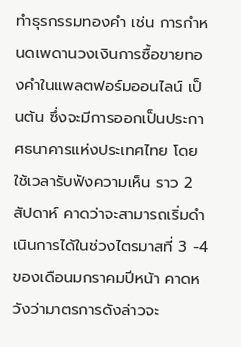ทำธุรกรรมทองคำ เช่น การกำหนดเพดานวงเงินการซื้อขายทองคำในแพลตฟอร์มออนไลน์ เป็นต้น ซึ่งจะมีการออกเป็นประกาศธนาคารแห่งประเทศไทย โดยใช้เวลารับฟังความเห็น ราว 2 สัปดาห์ คาดว่าจะสามารถเริ่มดำเนินการได้ในช่วงไตรมาสที่ 3 -4 ของเดือนมกราคมปีหน้า คาดหวังว่ามาตรการดังล่าวจะ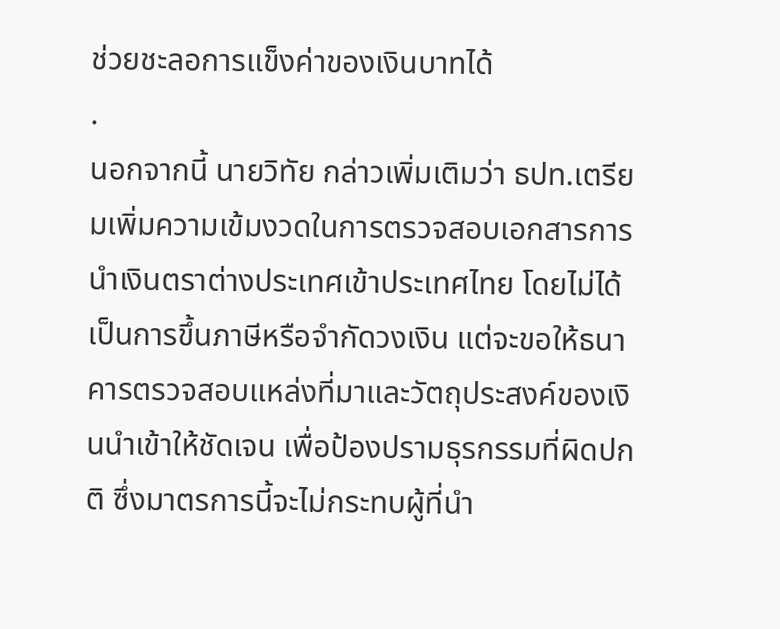ช่วยชะลอการแข็งค่าของเงินบาทได้
.
นอกจากนี้ นายวิทัย กล่าวเพิ่มเติมว่า ธปท.เตรียมเพิ่มความเข้มงวดในการตรวจสอบเอกสารการนำเงินตราต่างประเทศเข้าประเทศไทย โดยไม่ได้เป็นการขึ้นภาษีหรือจำกัดวงเงิน แต่จะขอให้ธนาคารตรวจสอบแหล่งที่มาและวัตถุประสงค์ของเงินนำเข้าให้ชัดเจน เพื่อป้องปรามธุรกรรมที่ผิดปกติ ซึ่งมาตรการนี้จะไม่กระทบผู้ที่นำ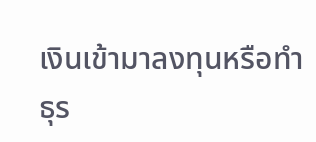เงินเข้ามาลงทุนหรือทำธุร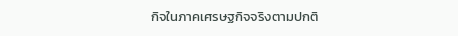กิจในภาคเศรษฐกิจจริงตามปกติ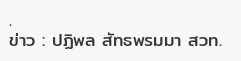.
ข่าว : ปฏิพล สัทธพรมมา สวท.